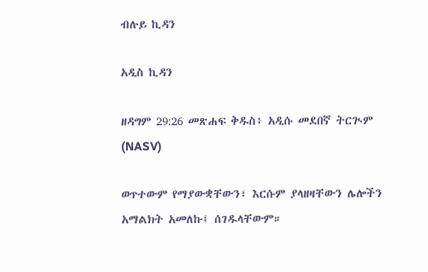ብሉይ ኪዳን

አዲስ ኪዳን

ዘዳግም 29:26 መጽሐፍ ቅዱስ፥ አዲሱ መደበኛ ትርጒም (NASV)

ወጥተውም የማያውቋቸውን፣ እርሱም ያላዘዛቸውን ሌሎችን አማልክት አመለኩ፤ ሰገዱላቸውም።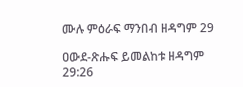ሙሉ ምዕራፍ ማንበብ ዘዳግም 29

ዐውደ-ጽሑፍ ይመልከቱ ዘዳግም 29:26